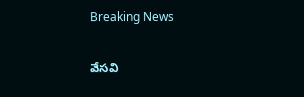Breaking News

వేసవి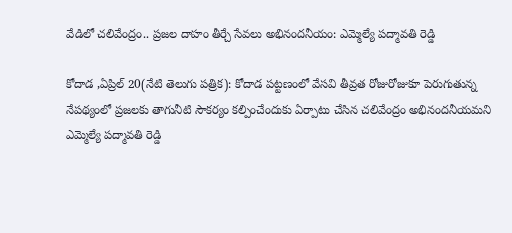వేడిలో చలివేంద్రం.. ప్రజల దాహం తీర్చే సేవలు అభినందనీయం: ఎమ్మెల్యే పద్మావతి రెడ్డి

కోదాడ ,ఏప్రిల్ 20(నేటి తెలుగు పత్రిక): కోదాడ పట్టణంలో వేసవి తీవ్రత రోజురోజుకూ పెరుగుతున్న నేపథ్యంలో ప్రజలకు తాగునీటి సౌకర్యం కల్పించేందుకు ఏర్పాటు చేసిన చలివేంద్రం అభినందనీయమని ఎమ్మెల్యే పద్మావతి రెడ్డి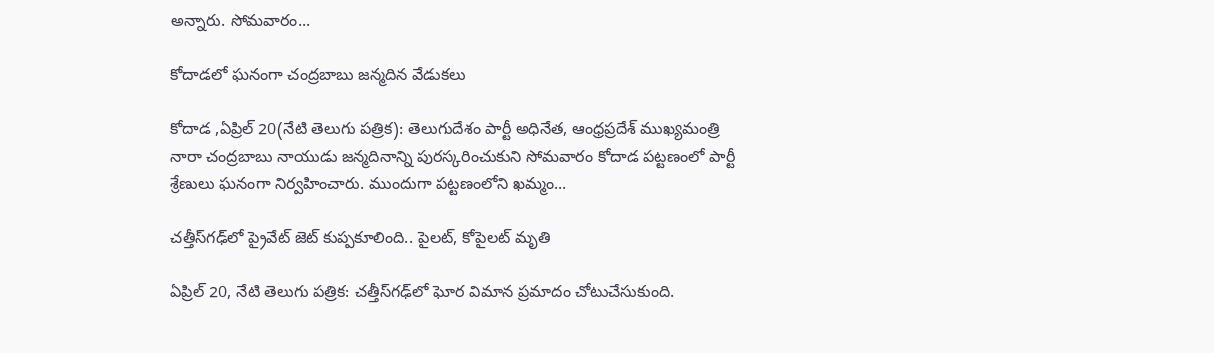అన్నారు. సోమవారం...

కోదాడలో ఘనంగా చంద్రబాబు జన్మదిన వేడుకలు

కోదాడ ,ఏప్రిల్ 20(నేటి తెలుగు పత్రిక): తెలుగుదేశం పార్టీ అధినేత, ఆంధ్రప్రదేశ్ ముఖ్యమంత్రి నారా చంద్రబాబు నాయుడు జన్మదినాన్ని పురస్కరించుకుని సోమవారం కోదాడ పట్టణంలో పార్టీ శ్రేణులు ఘనంగా నిర్వహించారు. ముందుగా పట్టణంలోని ఖమ్మం...

చత్తీస్‌గఢ్‌లో ప్రైవేట్ జెట్ కుప్పకూలింది.. పైలట్‌, కోపైలట్ మృతి

ఏప్రిల్ 20, నేటి తెలుగు పత్రిక: చత్తీస్‌గఢ్‌లో ఘోర విమాన ప్రమాదం చోటుచేసుకుంది.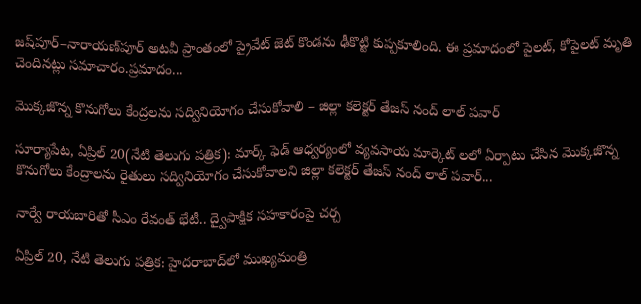జష్‌పూర్–నారాయణ్‌పూర్ అటవీ ప్రాంతంలో ప్రైవేట్ జెట్ కొండను ఢీకొట్టి కుప్పకూలింది. ఈ ప్రమాదంలో పైలట్‌, కోపైలట్ మృతి చెందినట్లు సమాచారం.ప్రమాదం...

మొక్కజొన్న కొనుగోలు కేంద్రలను సద్వినియోగం చేసుకోవాలి – జిల్లా కలెక్టర్ తేజస్ నంద్ లాల్ పవార్

సూర్యాపేట, ఏప్రిల్ 20(నేటి తెలుగు పత్రిక): మార్క్ ఫెడ్ ఆధ్వర్యంలో వ్యవసాయ మార్కెట్ లలో ఏర్పాటు చేసిన మొక్కజొన్న కొనుగోలు కేంద్రాలను రైతులు సద్వినియోగం చేసుకోవాలని జిల్లా కలెక్టర్ తేజస్ నంద్ లాల్ పవార్...

నార్వే రాయబారితో సీఎం రేవంత్ భేటీ.. ద్వైపాక్షిక సహకారంపై చర్చ

ఏప్రిల్ 20, నేటి తెలుగు పత్రిక: హైదరాబాద్‌లో ముఖ్యమంత్రి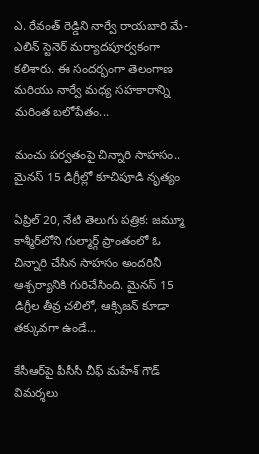ఎ. రేవంత్ రెడ్డిని నార్వే రాయబారి మే-ఎలిన్ స్టెనెర్ మర్యాదపూర్వకంగా కలిశారు. ఈ సందర్భంగా తెలంగాణ మరియు నార్వే మధ్య సహకారాన్ని మరింత బలోపేతం...

మంచు పర్వతంపై చిన్నారి సాహసం.. మైనస్ 15 డిగ్రీల్లో కూచిపూడి నృత్యం

ఏప్రిల్ 20, నేటి తెలుగు పత్రిక: జమ్మూ కాశ్మీర్‌లోని గుల్మార్గ్ ప్రాంతంలో ఓ చిన్నారి చేసిన సాహసం అందరినీ ఆశ్చర్యానికి గురిచేసింది. మైనస్ 15 డిగ్రీల తీవ్ర చలిలో, ఆక్సిజన్ కూడా తక్కువగా ఉండే...

కేసీఆర్‌పై పీసీసీ చీఫ్ మహేశ్ గౌడ్ విమర్శలు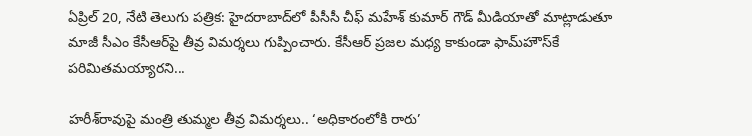ఏప్రిల్ 20, నేటి తెలుగు పత్రిక: హైదరాబాద్‌లో పీసీసీ చీఫ్ మహేశ్ కుమార్ గౌడ్ మీడియాతో మాట్లాడుతూ మాజీ సీఎం కేసీఆర్‌పై తీవ్ర విమర్శలు గుప్పించారు. కేసీఆర్ ప్రజల మధ్య కాకుండా ఫామ్‌హౌస్‌కే పరిమితమయ్యారని...

హరీశ్‌రావుపై మంత్రి తుమ్మల తీవ్ర విమర్శలు.. ‘అధికారంలోకి రారు’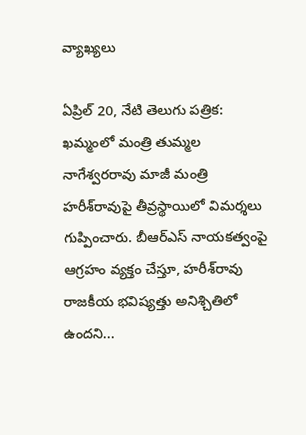వ్యాఖ్యలు

ఏప్రిల్ 20, నేటి తెలుగు పత్రిక: ఖమ్మంలో మంత్రి తుమ్మల నాగేశ్వరరావు మాజీ మంత్రి హరీశ్‌రావుపై తీవ్రస్థాయిలో విమర్శలు గుప్పించారు. బీఆర్‌ఎస్ నాయకత్వంపై ఆగ్రహం వ్యక్తం చేస్తూ, హరీశ్‌రావు రాజకీయ భవిష్యత్తు అనిశ్చితిలో ఉందని...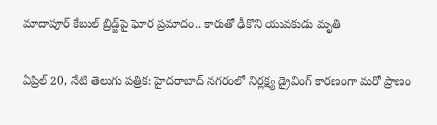మాదాపూర్ కేబుల్ బ్రిడ్జ్‌పై ఘోర ప్రమాదం.. కారుతో ఢీకొని యువకుడు మృతి

ఏప్రిల్ 20, నేటి తెలుగు పత్రిక: హైదరాబాద్ నగరంలో నిర్లక్ష్య డ్రైవింగ్ కారణంగా మరో ప్రాణం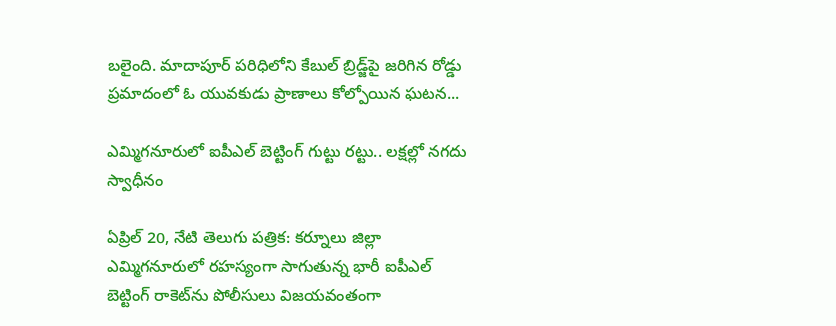బలైంది. మాదాపూర్ పరిధిలోని కేబుల్ బ్రిడ్జ్‌పై జరిగిన రోడ్డు ప్రమాదంలో ఓ యువకుడు ప్రాణాలు కోల్పోయిన ఘటన...

ఎమ్మిగనూరులో ఐపీఎల్ బెట్టింగ్ గుట్టు రట్టు.. లక్షల్లో నగదు స్వాధీనం

ఏప్రిల్ 20, నేటి తెలుగు పత్రిక: కర్నూలు జిల్లా ఎమ్మిగనూరులో రహస్యంగా సాగుతున్న భారీ ఐపీఎల్ బెట్టింగ్ రాకెట్‌ను పోలీసులు విజయవంతంగా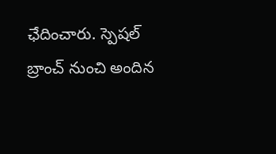ఛేదించారు. స్పెషల్ బ్రాంచ్ నుంచి అందిన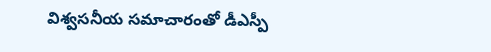విశ్వసనీయ సమాచారంతో డీఎస్పీ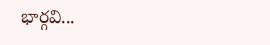భార్గవి...